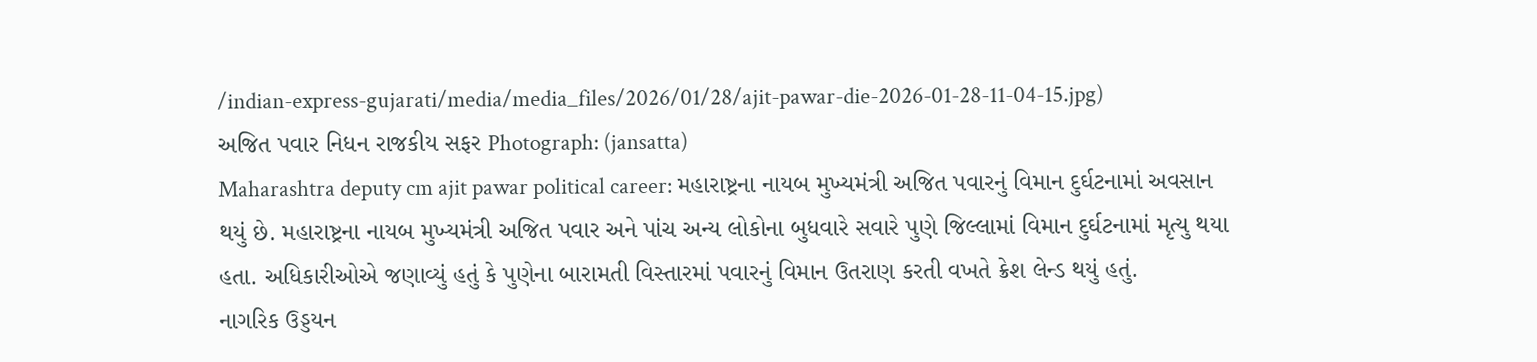/indian-express-gujarati/media/media_files/2026/01/28/ajit-pawar-die-2026-01-28-11-04-15.jpg)
અજિત પવાર નિધન રાજકીય સફર Photograph: (jansatta)
Maharashtra deputy cm ajit pawar political career: મહારાષ્ટ્રના નાયબ મુખ્યમંત્રી અજિત પવારનું વિમાન દુર્ઘટનામાં અવસાન થયું છે. મહારાષ્ટ્રના નાયબ મુખ્યમંત્રી અજિત પવાર અને પાંચ અન્ય લોકોના બુધવારે સવારે પુણે જિલ્લામાં વિમાન દુર્ઘટનામાં મૃત્યુ થયા હતા. અધિકારીઓએ જણાવ્યું હતું કે પુણેના બારામતી વિસ્તારમાં પવારનું વિમાન ઉતરાણ કરતી વખતે ક્રેશ લેન્ડ થયું હતું.
નાગરિક ઉડ્ડયન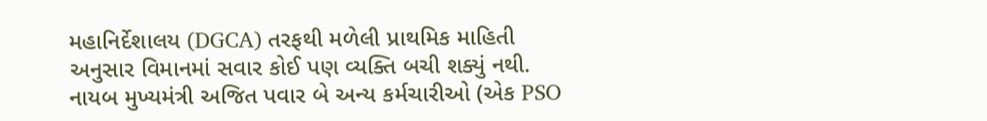મહાનિર્દેશાલય (DGCA) તરફથી મળેલી પ્રાથમિક માહિતી અનુસાર વિમાનમાં સવાર કોઈ પણ વ્યક્તિ બચી શક્યું નથી. નાયબ મુખ્યમંત્રી અજિત પવાર બે અન્ય કર્મચારીઓ (એક PSO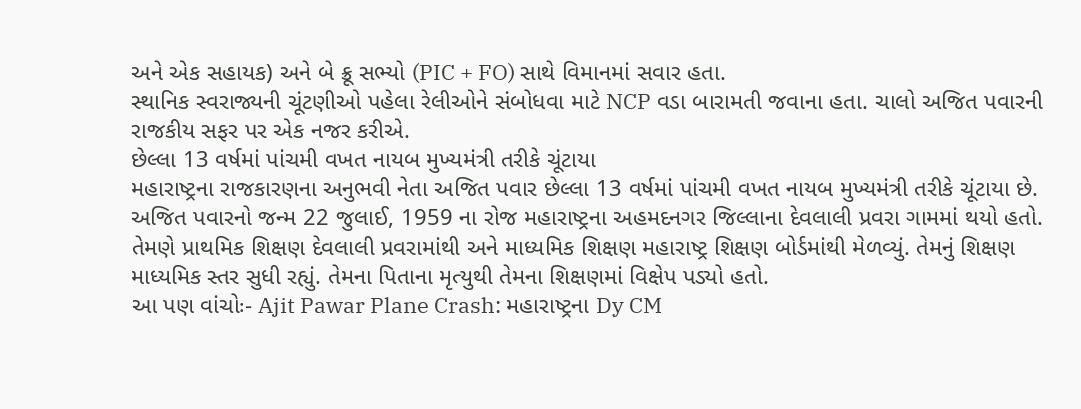અને એક સહાયક) અને બે ક્રૂ સભ્યો (PIC + FO) સાથે વિમાનમાં સવાર હતા.
સ્થાનિક સ્વરાજ્યની ચૂંટણીઓ પહેલા રેલીઓને સંબોધવા માટે NCP વડા બારામતી જવાના હતા. ચાલો અજિત પવારની રાજકીય સફર પર એક નજર કરીએ.
છેલ્લા 13 વર્ષમાં પાંચમી વખત નાયબ મુખ્યમંત્રી તરીકે ચૂંટાયા
મહારાષ્ટ્રના રાજકારણના અનુભવી નેતા અજિત પવાર છેલ્લા 13 વર્ષમાં પાંચમી વખત નાયબ મુખ્યમંત્રી તરીકે ચૂંટાયા છે. અજિત પવારનો જન્મ 22 જુલાઈ, 1959 ના રોજ મહારાષ્ટ્રના અહમદનગર જિલ્લાના દેવલાલી પ્રવરા ગામમાં થયો હતો.
તેમણે પ્રાથમિક શિક્ષણ દેવલાલી પ્રવરામાંથી અને માધ્યમિક શિક્ષણ મહારાષ્ટ્ર શિક્ષણ બોર્ડમાંથી મેળવ્યું. તેમનું શિક્ષણ માધ્યમિક સ્તર સુધી રહ્યું. તેમના પિતાના મૃત્યુથી તેમના શિક્ષણમાં વિક્ષેપ પડ્યો હતો.
આ પણ વાંચોઃ- Ajit Pawar Plane Crash: મહારાષ્ટ્રના Dy CM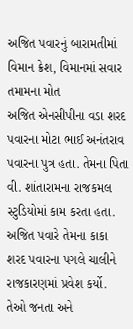અજિત પવારનું બારામતીમાં વિમાન ક્રેશ, વિમાનમાં સવાર તમામના મોત
અજિત એનસીપીના વડા શરદ પવારના મોટા ભાઈ અનંતરાવ પવારના પુત્ર હતા. તેમના પિતા વી. શાંતારામના રાજકમલ સ્ટુડિયોમાં કામ કરતા હતા. અજિત પવારે તેમના કાકા શરદ પવારના પગલે ચાલીને રાજકારણમાં પ્રવેશ કર્યો. તેઓ જનતા અને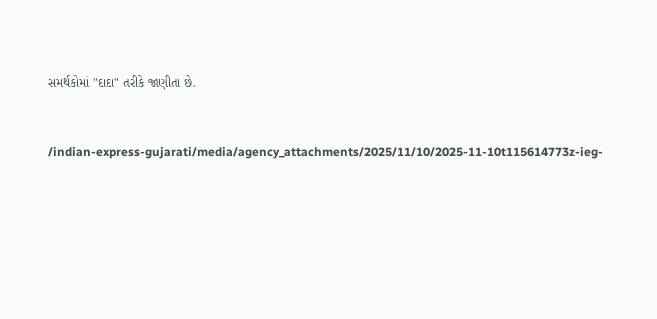સમર્થકોમાં "દાદા" તરીકે જાણીતા છે.


/indian-express-gujarati/media/agency_attachments/2025/11/10/2025-11-10t115614773z-ieg-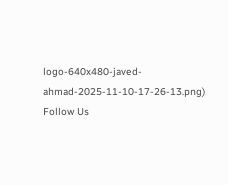logo-640x480-javed-ahmad-2025-11-10-17-26-13.png)
Follow Us